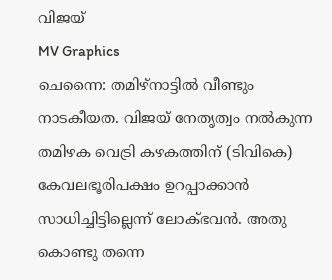വിജയ്
MV Graphics
ചെന്നൈ: തമിഴ്നാട്ടിൽ വീണ്ടും നാടകീയത. വിജയ് നേതൃത്വം നൽകുന്ന തമിഴക വെട്രി കഴകത്തിന് (ടിവികെ) കേവലഭൂരിപക്ഷം ഉറപ്പാക്കാൻ സാധിച്ചിട്ടില്ലെന്ന് ലോക്ഭവൻ. അതു കൊണ്ടു തന്നെ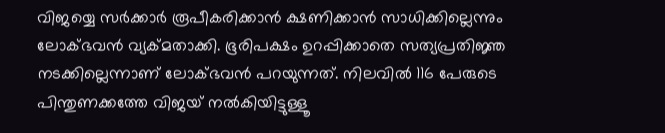വിജയ്യെ സർക്കാർ രൂപീകരിക്കാൻ ക്ഷണിക്കാൻ സാധിക്കില്ലെന്നും ലോക്ഭവൻ വ്യക്മതാക്കി. ഭൂരിപക്ഷം ഉറപ്പിക്കാതെ സത്യപ്രതിജ്ഞ നടക്കില്ലെന്നാണ് ലോക്ഭവൻ പറയുന്നത്. നിലവിൽ 116 പേരുടെ പിന്തുണക്കത്തേ വിജയ് നൽകിയിട്ടുള്ളൂ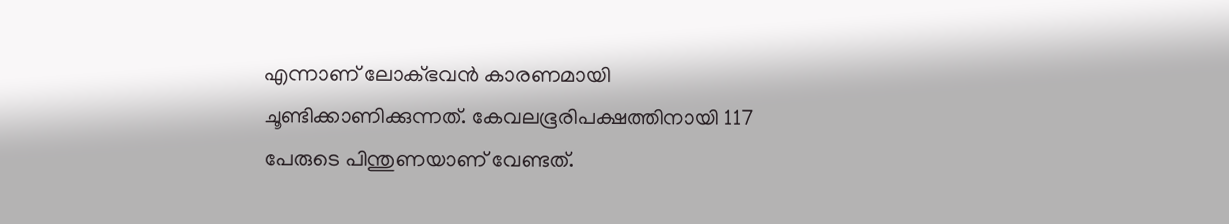എന്നാണ് ലോക്ഭവൻ കാരണമായി ചൂണ്ടിക്കാണിക്കുന്നത്. കേവലഭൂരിപക്ഷത്തിനായി 117 പേരുടെ പിന്തുണയാണ് വേണ്ടത്.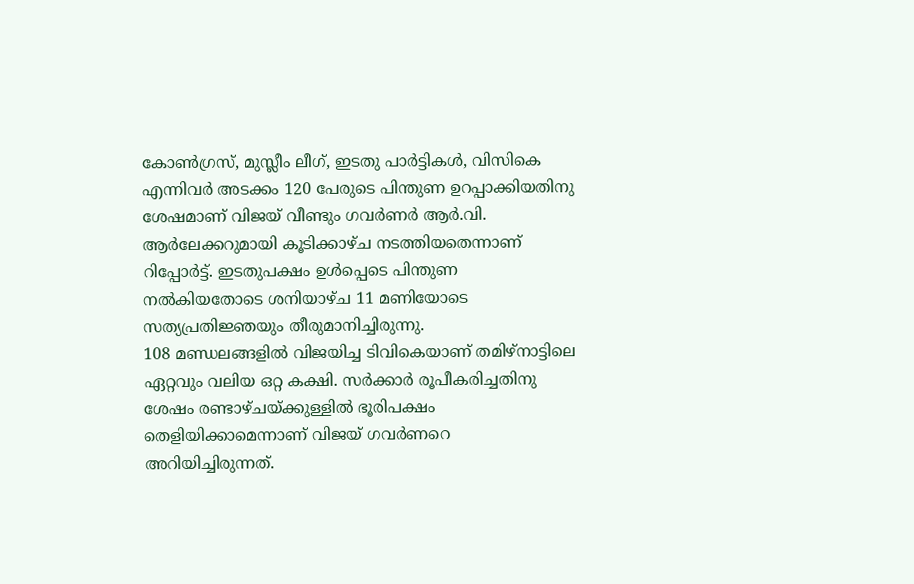കോൺഗ്രസ്, മുസ്ലീം ലീഗ്, ഇടതു പാർട്ടികൾ, വിസികെ എന്നിവർ അടക്കം 120 പേരുടെ പിന്തുണ ഉറപ്പാക്കിയതിനു ശേഷമാണ് വിജയ് വീണ്ടും ഗവർണർ ആർ.വി. ആർലേക്കറുമായി കൂടിക്കാഴ്ച നടത്തിയതെന്നാണ് റിപ്പോർട്ട്. ഇടതുപക്ഷം ഉൾപ്പെടെ പിന്തുണ നൽകിയതോടെ ശനിയാഴ്ച 11 മണിയോടെ സത്യപ്രതിജ്ഞയും തീരുമാനിച്ചിരുന്നു.
108 മണ്ഡലങ്ങളിൽ വിജയിച്ച ടിവികെയാണ് തമിഴ്നാട്ടിലെ ഏറ്റവും വലിയ ഒറ്റ കക്ഷി. സർക്കാർ രൂപീകരിച്ചതിനു ശേഷം രണ്ടാഴ്ചയ്ക്കുള്ളിൽ ഭൂരിപക്ഷം തെളിയിക്കാമെന്നാണ് വിജയ് ഗവർണറെ അറിയിച്ചിരുന്നത്.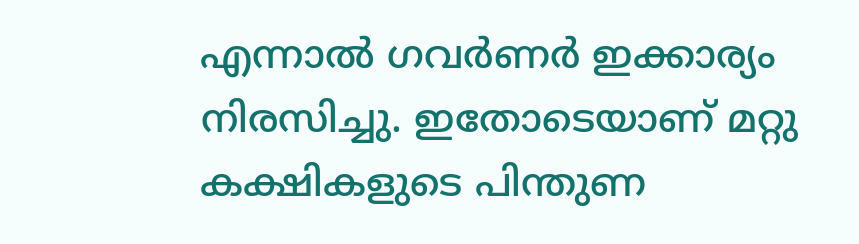എന്നാൽ ഗവർണർ ഇക്കാര്യം നിരസിച്ചു. ഇതോടെയാണ് മറ്റു കക്ഷികളുടെ പിന്തുണ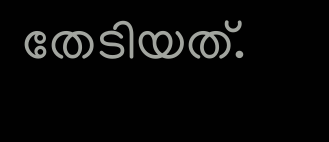തേടിയത്.